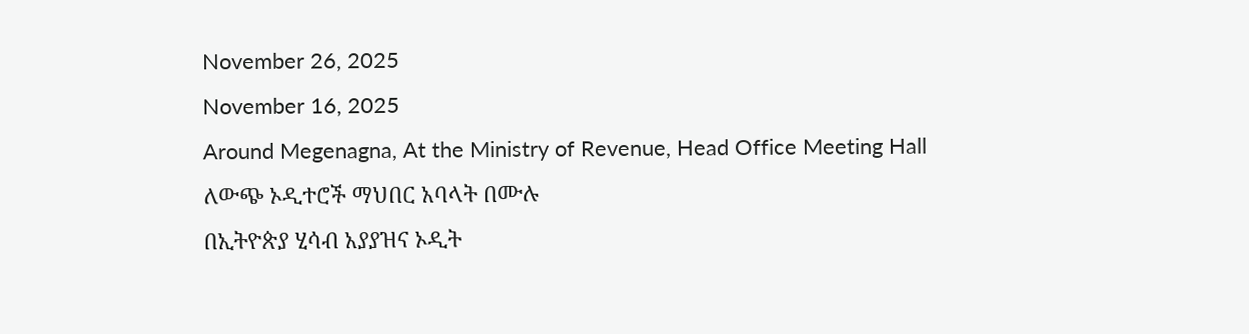November 26, 2025
November 16, 2025
Around Megenagna, At the Ministry of Revenue, Head Office Meeting Hall
ለውጭ ኦዲተሮች ማህበር አባላት በሙሉ
በኢትዮጵያ ሂሳብ አያያዝና ኦዲት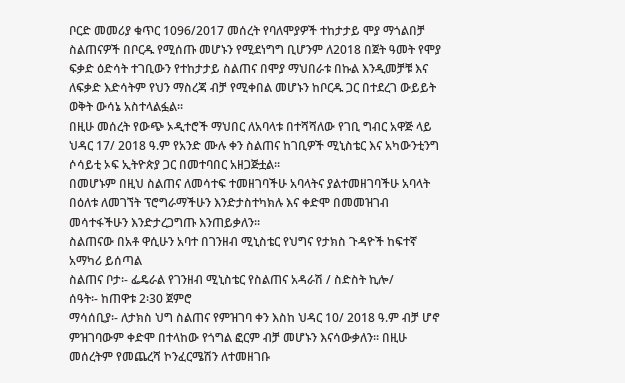ቦርድ መመሪያ ቁጥር 1096/2017 መሰረት የባለሞያዎች ተከታታይ ሞያ ማጎልበቻ ስልጠናዎች በቦርዱ የሚሰጡ መሆኑን የሚደነግግ ቢሆንም ለ2018 በጀት ዓመት የሞያ ፍቃድ ዕድሳት ተገቢውን የተከታታይ ስልጠና በሞያ ማህበራቱ በኩል እንዲመቻቹ እና ለፍቃድ እድሳትም የህን ማስረጃ ብቻ የሚቀበል መሆኑን ከቦርዱ ጋር በተደረገ ውይይት ወቅት ውሳኔ አስተላልፏል፡፡
በዚሁ መሰረት የውጭ ኦዲተሮች ማህበር ለአባላቱ በተሻሻለው የገቢ ግብር አዋጅ ላይ ህዳር 17/ 2018 ዓ.ም የአንድ ሙሉ ቀን ስልጠና ከገቢዎች ሚኒስቴር እና አካውንቲንግ ሶሳይቲ ኦፍ ኢትዮጵያ ጋር በመተባበር አዘጋጅቷል፡፡
በመሆኑም በዚህ ስልጠና ለመሳተፍ ተመዘገባችሁ አባላትና ያልተመዘገባችሁ አባላት በዕለቱ ለመገኘት ፕሮግራማችሁን እንድታስተካክሉ እና ቀድሞ በመመዝገብ መሳተፋችሁን እንድታረጋግጡ እንጠይቃለን፡፡
ስልጠናው በአቶ ዋሲሁን አባተ በገንዘብ ሚኒስቴር የህግና የታክስ ጉዳዮች ከፍተኛ አማካሪ ይሰጣል
ስልጠና ቦታ፡- ፌዴራል የገንዘብ ሚኒስቴር የስልጠና አዳራሽ / ስድስት ኪሎ/
ሰዓት፡- ከጠዋቱ 2፡30 ጀምሮ
ማሳሰቢያ፡- ለታክስ ህግ ስልጠና የምዝገባ ቀን እስከ ህዳር 10/ 2018 ዓ.ም ብቻ ሆኖ ምዝገባውም ቀድሞ በተላከው የጎግል ፎርም ብቻ መሆኑን እናሳውቃለን፡፡ በዚሁ መሰረትም የመጨረሻ ኮንፈርሜሽን ለተመዘገቡ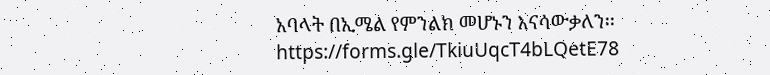አባላት በኢሜል የምንልክ መሆኑን እናሳውቃለን፡፡
https://forms.gle/TkiuUqcT4bLQetE78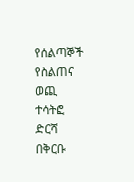የሰልጣኞች የስልጠና ወጪ ተሳትፎ ድርሻ በቅርቡ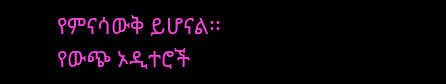የምናሳውቅ ይሆናል፡፡
የውጭ ኦዲተሮች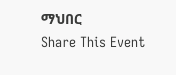ማህበር
Share This Event